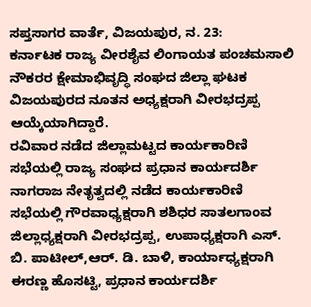ಸಪ್ತಸಾಗರ ವಾರ್ತೆ, ವಿಜಯಪುರ, ನ. 23:
ಕರ್ನಾಟಕ ರಾಜ್ಯ ವೀರಶೈವ ಲಿಂಗಾಯತ ಪಂಚಮಸಾಲಿ ನೌಕರರ ಕ್ಷೇಮಾಭಿವೃದ್ಧಿ ಸಂಘದ ಜಿಲ್ಲಾ ಘಟಕ ವಿಜಯಪುರದ ನೂತನ ಅಧ್ಯಕ್ಷರಾಗಿ ವೀರಭದ್ರಪ್ಪ ಆಯ್ಕೆಯಾಗಿದ್ದಾರೆ.
ರವಿವಾರ ನಡೆದ ಜಿಲ್ಲಾಮಟ್ಟದ ಕಾರ್ಯಕಾರಿಣಿ ಸಭೆಯಲ್ಲಿ ರಾಜ್ಯ ಸಂಘದ ಪ್ರಧಾನ ಕಾರ್ಯದರ್ಶಿ ನಾಗರಾಜ ನೇತೃತ್ವದಲ್ಲಿ ನಡೆದ ಕಾರ್ಯಕಾರಿಣಿ ಸಭೆಯಲ್ಲಿ ಗೌರವಾಧ್ಯಕ್ಷರಾಗಿ ಶಶಿಧರ ಸಾತಲಗಾಂವ ಜಿಲ್ಲಾಧ್ಯಕ್ಷರಾಗಿ ವೀರಭದ್ರಪ್ಪ, ಉಪಾಧ್ಯಕ್ಷರಾಗಿ ಎಸ್. ಬಿ. ಪಾಟೀಲ್,ಆರ್. ಡಿ. ಬಾಳಿ, ಕಾರ್ಯಾಧ್ಯಕ್ಷರಾಗಿ ಈರಣ್ಣ ಹೊಸಟ್ಟಿ, ಪ್ರಧಾನ ಕಾರ್ಯದರ್ಶಿ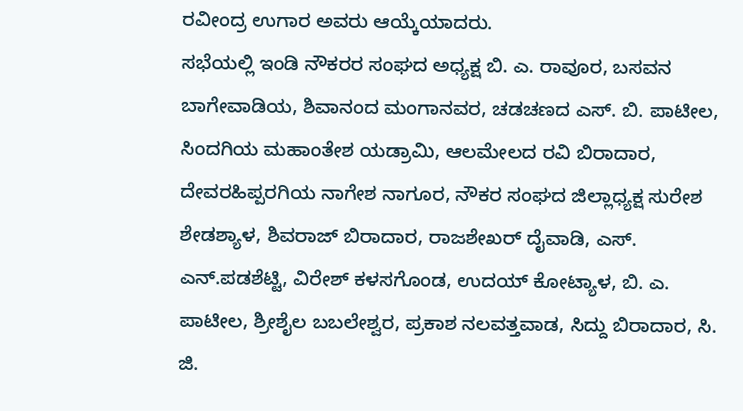ರವೀಂದ್ರ ಉಗಾರ ಅವರು ಆಯ್ಕೆಯಾದರು.
ಸಭೆಯಲ್ಲಿ ಇಂಡಿ ನೌಕರರ ಸಂಘದ ಅಧ್ಯಕ್ಷ ಬಿ. ಎ. ರಾವೂರ, ಬಸವನ ಬಾಗೇವಾಡಿಯ, ಶಿವಾನಂದ ಮಂಗಾನವರ, ಚಡಚಣದ ಎಸ್. ಬಿ. ಪಾಟೀಲ, ಸಿಂದಗಿಯ ಮಹಾಂತೇಶ ಯಡ್ರಾಮಿ, ಆಲಮೇಲದ ರವಿ ಬಿರಾದಾರ, ದೇವರಹಿಪ್ಪರಗಿಯ ನಾಗೇಶ ನಾಗೂರ, ನೌಕರ ಸಂಘದ ಜಿಲ್ಲಾಧ್ಯಕ್ಷ ಸುರೇಶ ಶೇಡಶ್ಯಾಳ, ಶಿವರಾಜ್ ಬಿರಾದಾರ, ರಾಜಶೇಖರ್ ದೈವಾಡಿ, ಎಸ್. ಎನ್.ಪಡಶೆಟ್ಟಿ, ವಿರೇಶ್ ಕಳಸಗೊಂಡ, ಉದಯ್ ಕೋಟ್ಯಾಳ, ಬಿ. ಎ. ಪಾಟೀಲ, ಶ್ರೀಶೈಲ ಬಬಲೇಶ್ವರ, ಪ್ರಕಾಶ ನಲವತ್ತವಾಡ, ಸಿದ್ದು ಬಿರಾದಾರ, ಸಿ. ಜಿ.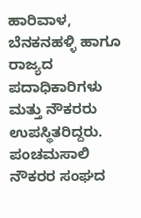ಹಾರಿವಾಳ, ಬೆನಕನಹಳ್ಳಿ ಹಾಗೂ ರಾಜ್ಯದ ಪದಾಧಿಕಾರಿಗಳು ಮತ್ತು ನೌಕರರು ಉಪಸ್ಥಿತರಿದ್ದರು.
ಪಂಚಮಸಾಲಿ ನೌಕರರ ಸಂಘದ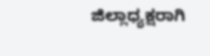ಜಿಲ್ಲಾಧ್ಯಕ್ಷರಾಗಿ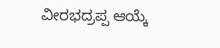ವೀರಭದ್ರಪ್ಪ ಆಯ್ಕೆ